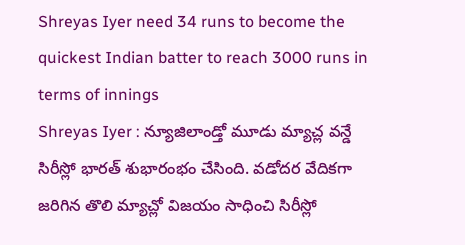Shreyas Iyer need 34 runs to become the quickest Indian batter to reach 3000 runs in terms of innings
Shreyas Iyer : న్యూజిలాండ్తో మూడు మ్యాచ్ల వన్డే సిరీస్లో భారత్ శుభారంభం చేసింది. వడోదర వేదికగా జరిగిన తొలి మ్యాచ్లో విజయం సాధించి సిరీస్లో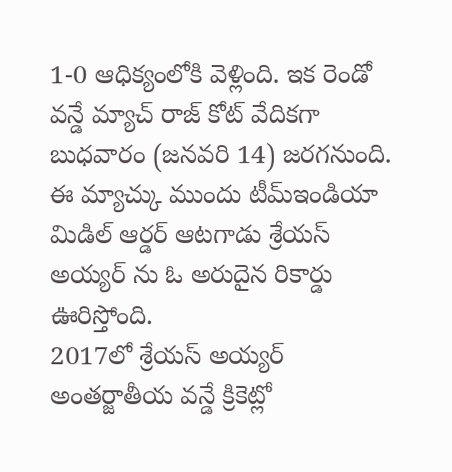1-0 ఆధిక్యంలోకి వెళ్లింది. ఇక రెండో వన్డే మ్యాచ్ రాజ్ కోట్ వేదికగా బుధవారం (జనవరి 14) జరగనుంది. ఈ మ్యాచ్కు ముందు టీమ్ఇండియా మిడిల్ ఆర్డర్ ఆటగాడు శ్రేయస్ అయ్యర్ ను ఓ అరుదైన రికార్డు ఊరిస్తోంది.
2017లో శ్రేయస్ అయ్యర్ అంతర్జాతీయ వన్డే క్రికెట్లో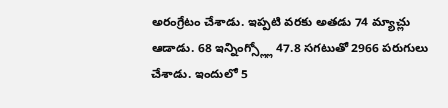అరంగ్రేటం చేశాడు. ఇప్పటి వరకు అతడు 74 మ్యాచ్లు ఆడాడు. 68 ఇన్నింగ్స్ల్లో 47.8 సగటుతో 2966 పరుగులు చేశాడు. ఇందులో 5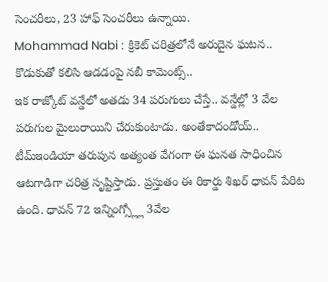సెంచరీలు, 23 హాఫ్ సెంచరీలు ఉన్నాయి.
Mohammad Nabi : క్రికెట్ చరిత్రలోనే అరుదైన ఘటన.. కొడుకుతో కలిసి ఆడడంపై నబీ కామెంట్స్..
ఇక రాజ్కోట్ వన్డేలో అతడు 34 పరుగులు చేస్తే.. వన్డేల్లో 3 వేల పరుగుల మైలురాయిని చేరుకుంటాడు. అంతేకాదండోయ్.. టీమ్ఇండియా తరుపున అత్యంత వేగంగా ఈ ఘనత సాధించిన ఆటగాడిగా చరిత్ర సృష్టిస్తాడు. ప్రస్తుతం ఈ రికార్డు శిఖర్ ధావన్ పేరిట ఉంది. ధావన్ 72 ఇన్నింగ్స్ల్లో 3వేల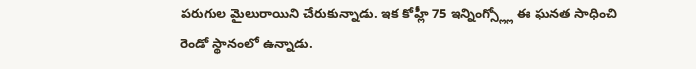పరుగుల మైలురాయిని చేరుకున్నాడు. ఇక కోహ్లీ 75 ఇన్నింగ్స్ల్లో ఈ ఘనత సాధించి రెండో స్థానంలో ఉన్నాడు.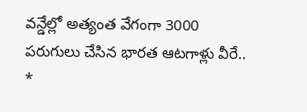వన్డేల్లో అత్యంత వేగంగా 3000 పరుగులు చేసిన భారత ఆటగాళ్లు వీరే..
*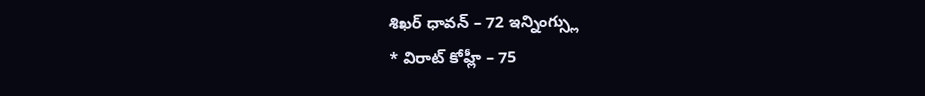శిఖర్ ధావన్ – 72 ఇన్నింగ్స్లు
* విరాట్ కోహ్లీ – 75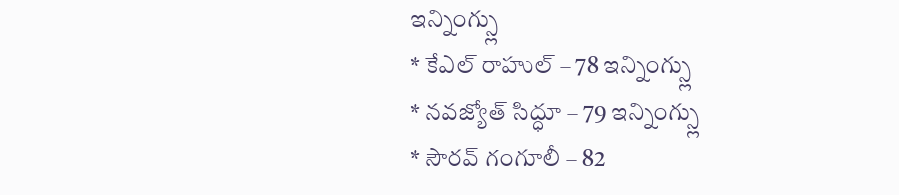ఇన్నింగ్స్లు
* కేఎల్ రాహుల్ – 78 ఇన్నింగ్స్లు
* నవజ్యోత్ సిద్ధూ – 79 ఇన్నింగ్స్లు
* సౌరవ్ గంగూలీ – 82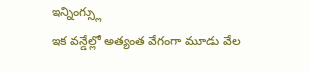ఇన్నింగ్స్లు
ఇక వన్డేల్లో అత్యంత వేగంగా మూడు వేల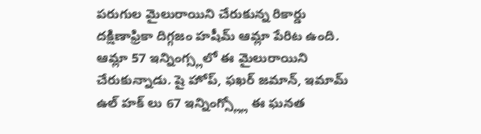పరుగుల మైలురాయిని చేరుకున్న రికార్డు దక్షిణాఫ్రికా దిగ్గజం హషీమ్ ఆమ్లా పేరిట ఉంది. ఆమ్లా 57 ఇన్నింగ్స్లలో ఈ మైలురాయిని చేరుకున్నాడు. షై హోప్, ఫఖర్ జమాన్, ఇమామ్ ఉల్ హక్ లు 67 ఇన్నింగ్స్ల్లో ఈ ఘనత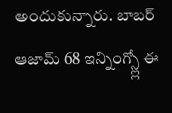అందుకున్నారు. బాబర్ ఆజామ్ 68 ఇన్నింగ్స్ల్లో ఈ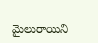మైలురాయిని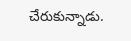చేరుకున్నాడు.